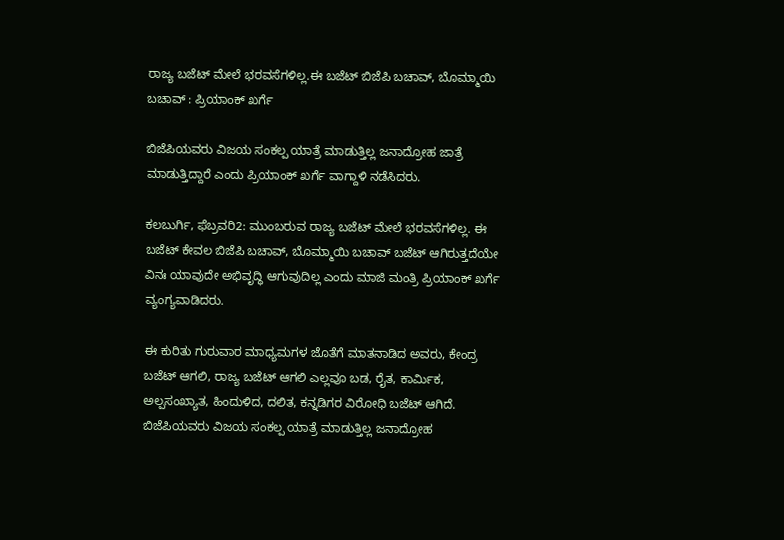ರಾಜ್ಯ ಬಜೆಟ್ ಮೇಲೆ ಭರವಸೆಗಳಿಲ್ಲ.ಈ ಬಜೆಟ್ ಬಿಜೆಪಿ ಬಚಾವ್, ಬೊಮ್ಮಾಯಿ ಬಚಾವ್ : ಪ್ರಿಯಾಂಕ್ ಖರ್ಗೆ

ಬಿಜೆಪಿಯವರು ವಿಜಯ ಸಂಕಲ್ಪ ಯಾತ್ರೆ ಮಾಡುತ್ತಿಲ್ಲ ಜನಾದ್ರೋಹ ಜಾತ್ರೆ ಮಾಡುತ್ತಿದ್ದಾರೆ ಎಂದು ಪ್ರಿಯಾಂಕ್ ಖರ್ಗೆ ವಾಗ್ದಾಳಿ ನಡೆಸಿದರು.

ಕಲಬುರ್ಗಿ, ಫೆಬ್ರವರಿ2: ಮುಂಬರುವ ರಾಜ್ಯ ಬಜೆಟ್ ಮೇಲೆ ಭರವಸೆಗಳಿಲ್ಲ. ಈ ಬಜೆಟ್ ಕೇವಲ ಬಿಜೆಪಿ ಬಚಾವ್, ಬೊಮ್ಮಾಯಿ ಬಚಾವ್ ಬಜೆಟ್ ಆಗಿರುತ್ತದೆಯೇ ವಿನಃ ಯಾವುದೇ ಅಭಿವೃದ್ಧಿ ಆಗುವುದಿಲ್ಲ ಎಂದು ಮಾಜಿ ಮಂತ್ರಿ ಪ್ರಿಯಾಂಕ್ ಖರ್ಗೆ ವ್ಯಂಗ್ಯವಾಡಿದರು.

ಈ ಕುರಿತು ಗುರುವಾರ ಮಾಧ್ಯಮಗಳ ಜೊತೆಗೆ ಮಾತನಾಡಿದ ಅವರು, ಕೇಂದ್ರ ಬಜೆಟ್ ಆಗಲಿ, ರಾಜ್ಯ ಬಜೆಟ್ ಆಗಲಿ ಎಲ್ಲವೂ ಬಡ, ರೈತ, ಕಾರ್ಮಿಕ, ಅಲ್ಪಸಂಖ್ಯಾತ, ಹಿಂದುಳಿದ, ದಲಿತ, ಕನ್ನಡಿಗರ ವಿರೋಧಿ ಬಜೆಟ್ ಆಗಿದೆ. ಬಿಜೆಪಿಯವರು ವಿಜಯ ಸಂಕಲ್ಪ ಯಾತ್ರೆ ಮಾಡುತ್ತಿಲ್ಲ ಜನಾದ್ರೋಹ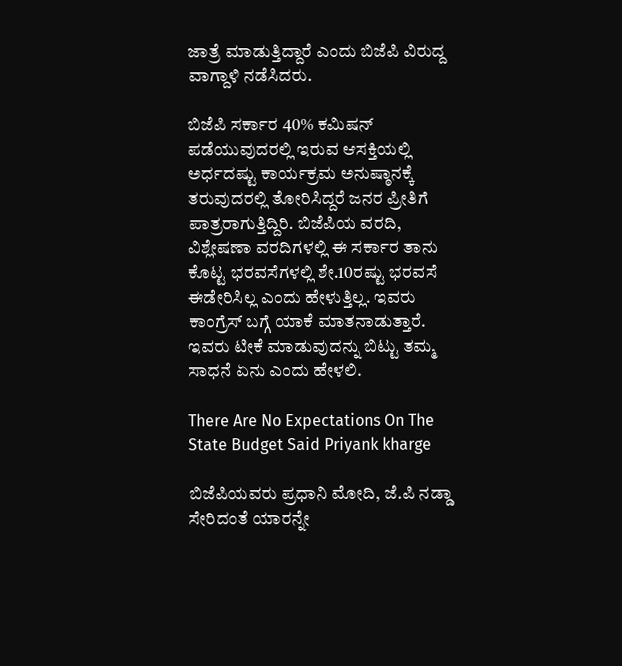ಜಾತ್ರೆ ಮಾಡುತ್ತಿದ್ದಾರೆ ಎಂದು ಬಿಜೆಪಿ ವಿರುದ್ದ ವಾಗ್ದಾಳಿ ನಡೆಸಿದರು.

ಬಿಜೆಪಿ ಸರ್ಕಾರ 40% ಕಮಿಷನ್ ಪಡೆಯುವುದರಲ್ಲಿ ಇರುವ ಆಸಕ್ತಿಯಲ್ಲಿ ಅರ್ಧದಷ್ಟು ಕಾರ್ಯಕ್ರಮ ಅನುಷ್ಠಾನಕ್ಕೆ ತರುವುದರಲ್ಲಿ ತೋರಿಸಿದ್ದರೆ ಜನರ ಪ್ರೀತಿಗೆ ಪಾತ್ರರಾಗುತ್ತಿದ್ದಿರಿ. ಬಿಜೆಪಿಯ ವರದಿ, ವಿಶ್ಲೇಷಣಾ ವರದಿಗಳಲ್ಲಿ ಈ ಸರ್ಕಾರ ತಾನು ಕೊಟ್ಟ ಭರವಸೆಗಳಲ್ಲಿ ಶೇ.10ರಷ್ಟು ಭರವಸೆ ಈಡೇರಿಸಿಲ್ಲ ಎಂದು ಹೇಳುತ್ತಿಲ್ಲ. ಇವರು ಕಾಂಗ್ರೆಸ್ ಬಗ್ಗೆ ಯಾಕೆ ಮಾತನಾಡುತ್ತಾರೆ. ಇವರು ಟೀಕೆ ಮಾಡುವುದನ್ನು ಬಿಟ್ಟು ತಮ್ಮ ಸಾಧನೆ ಏನು ಎಂದು ಹೇಳಲಿ.

There Are No Expectations On The State Budget Said Priyank kharge

ಬಿಜೆಪಿಯವರು ಪ್ರಧಾನಿ ಮೋದಿ, ಜೆ.ಪಿ ನಡ್ಡಾ ಸೇರಿದಂತೆ ಯಾರನ್ನೇ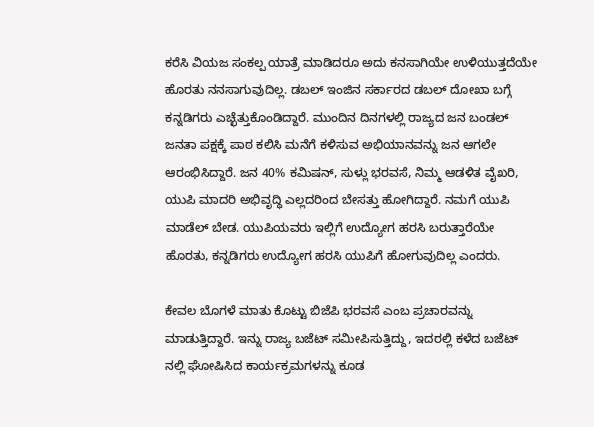ಕರೆಸಿ ವಿಯಜ ಸಂಕಲ್ಪ ಯಾತ್ರೆ ಮಾಡಿದರೂ ಅದು ಕನಸಾಗಿಯೇ ಉಳಿಯುತ್ತದೆಯೇ ಹೊರತು ನನಸಾಗುವುದಿಲ್ಲ. ಡಬಲ್ ಇಂಜಿನ ಸರ್ಕಾರದ ಡಬಲ್ ದೋಖಾ ಬಗ್ಗೆ ಕನ್ನಡಿಗರು ಎಚ್ಛೆತ್ತುಕೊಂಡಿದ್ದಾರೆ. ಮುಂದಿನ ದಿನಗಳಲ್ಲಿ ರಾಜ್ಯದ ಜನ ಬಂಡಲ್ ಜನತಾ ಪಕ್ಷಕ್ಕೆ ಪಾಠ ಕಲಿಸಿ ಮನೆಗೆ ಕಳಿಸುವ ಅಭಿಯಾನವನ್ನು ಜನ ಆಗಲೇ ಆರಂಭಿಸಿದ್ದಾರೆ. ಜನ 40% ಕಮಿಷನ್, ಸುಳ್ಲು ಭರವಸೆ, ನಿಮ್ಮ ಆಡಳಿತ ವೈಖರಿ, ಯುಪಿ ಮಾದರಿ ಅಭಿವೃದ್ಧಿ ಎಲ್ಲದರಿಂದ ಬೇಸತ್ತು ಹೋಗಿದ್ದಾರೆ. ನಮಗೆ ಯುಪಿ ಮಾಡೆಲ್ ಬೇಡ. ಯುಪಿಯವರು ಇಲ್ಲಿಗೆ ಉದ್ಯೋಗ ಹರಸಿ ಬರುತ್ತಾರೆಯೇ ಹೊರತು, ಕನ್ನಡಿಗರು ಉದ್ಯೋಗ ಹರಸಿ ಯುಪಿಗೆ ಹೋಗುವುದಿಲ್ಲ ಎಂದರು.

ಕೇವಲ ಬೊಗಳೆ ಮಾತು ಕೊಟ್ಟು ಬಿಜೆಪಿ ಭರವಸೆ ಎಂಬ ಪ್ರಚಾರವನ್ನು ಮಾಡುತ್ತಿದ್ದಾರೆ. ಇನ್ನು ರಾಜ್ಯ ಬಜೆಟ್ ಸಮೀಪಿಸುತ್ತಿದ್ದು, ಇದರಲ್ಲಿ ಕಳೆದ ಬಜೆಟ್ ನಲ್ಲಿ ಘೋಷಿಸಿದ ಕಾರ್ಯಕ್ರಮಗಳನ್ನು ಕೂಡ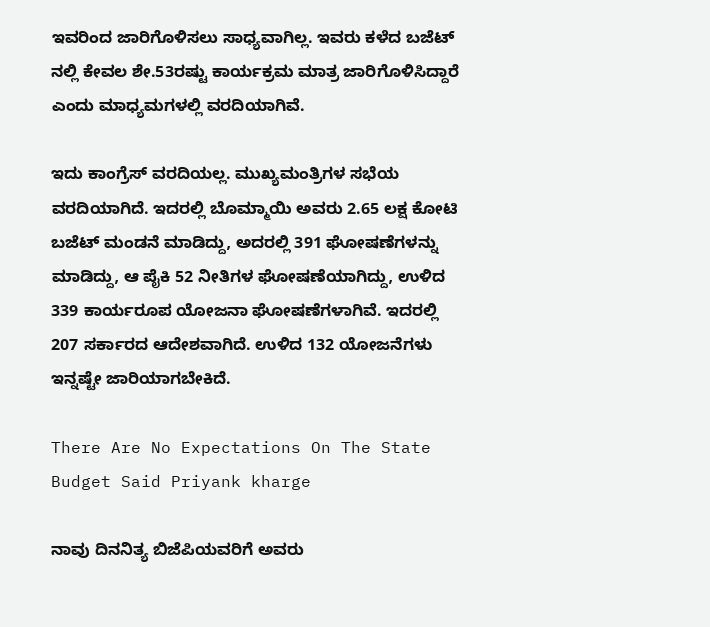ಇವರಿಂದ ಜಾರಿಗೊಳಿಸಲು ಸಾಧ್ಯವಾಗಿಲ್ಲ. ಇವರು ಕಳೆದ ಬಜೆಟ್ ನಲ್ಲಿ ಕೇವಲ ಶೇ.53ರಷ್ಟು ಕಾರ್ಯಕ್ರಮ ಮಾತ್ರ ಜಾರಿಗೊಳಿಸಿದ್ದಾರೆ ಎಂದು ಮಾಧ್ಯಮಗಳಲ್ಲಿ ವರದಿಯಾಗಿವೆ.

ಇದು ಕಾಂಗ್ರೆಸ್ ವರದಿಯಲ್ಲ. ಮುಖ್ಯಮಂತ್ರಿಗಳ ಸಭೆಯ ವರದಿಯಾಗಿದೆ. ಇದರಲ್ಲಿ ಬೊಮ್ಮಾಯಿ ಅವರು 2.65 ಲಕ್ಷ ಕೋಟಿ ಬಜೆಟ್ ಮಂಡನೆ ಮಾಡಿದ್ದು, ಅದರಲ್ಲಿ 391 ಘೋಷಣೆಗಳನ್ನು ಮಾಡಿದ್ದು, ಆ ಪೈಕಿ 52 ನೀತಿಗಳ ಘೋಷಣೆಯಾಗಿದ್ದು, ಉಳಿದ 339 ಕಾರ್ಯರೂಪ ಯೋಜನಾ ಘೋಷಣೆಗಳಾಗಿವೆ. ಇದರಲ್ಲಿ 207 ಸರ್ಕಾರದ ಆದೇಶವಾಗಿದೆ. ಉಳಿದ 132 ಯೋಜನೆಗಳು ಇನ್ನಷ್ಟೇ ಜಾರಿಯಾಗಬೇಕಿದೆ.

There Are No Expectations On The State Budget Said Priyank kharge

ನಾವು ದಿನನಿತ್ಯ ಬಿಜೆಪಿಯವರಿಗೆ ಅವರು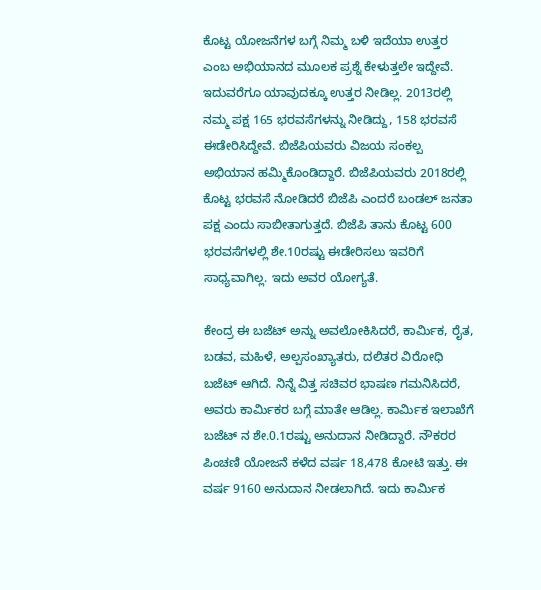ಕೊಟ್ಟ ಯೋಜನೆಗಳ ಬಗ್ಗೆ ನಿಮ್ಮ ಬಳಿ ಇದೆಯಾ ಉತ್ತರ ಎಂಬ ಅಭಿಯಾನದ ಮೂಲಕ ಪ್ರಶ್ನೆ ಕೇಳುತ್ತಲೇ ಇದ್ದೇವೆ. ಇದುವರೆಗೂ ಯಾವುದಕ್ಕೂ ಉತ್ತರ ನೀಡಿಲ್ಲ. 2013ರಲ್ಲಿ ನಮ್ಮ ಪಕ್ಷ 165 ಭರವಸೆಗಳನ್ನು ನೀಡಿದ್ದು, 158 ಭರವಸೆ ಈಡೇರಿಸಿದ್ದೇವೆ. ಬಿಜೆಪಿಯವರು ವಿಜಯ ಸಂಕಲ್ಪ ಅಭಿಯಾನ ಹಮ್ಮಿಕೊಂಡಿದ್ದಾರೆ. ಬಿಜೆಪಿಯವರು 2018ರಲ್ಲಿ ಕೊಟ್ಟ ಭರವಸೆ ನೋಡಿದರೆ ಬಿಜೆಪಿ ಎಂದರೆ ಬಂಡಲ್ ಜನತಾ ಪಕ್ಷ ಎಂದು ಸಾಬೀತಾಗುತ್ತದೆ. ಬಿಜೆಪಿ ತಾನು ಕೊಟ್ಟ 600 ಭರವಸೆಗಳಲ್ಲಿ ಶೇ.10ರಷ್ಟು ಈಡೇರಿಸಲು ಇವರಿಗೆ ಸಾಧ್ಯವಾಗಿಲ್ಲ. ಇದು ಅವರ ಯೋಗ್ಯತೆ.

ಕೇಂದ್ರ ಈ ಬಜೆಟ್ ಅನ್ನು ಅವಲೋಕಿಸಿದರೆ, ಕಾರ್ಮಿಕ, ರೈತ, ಬಡವ, ಮಹಿಳೆ, ಅಲ್ಪಸಂಖ್ಯಾತರು, ದಲಿತರ ವಿರೋಧಿ ಬಜೆಟ್ ಆಗಿದೆ. ನಿನ್ನೆ ವಿತ್ತ ಸಚಿವರ ಭಾಷಣ ಗಮನಿಸಿದರೆ, ಅವರು ಕಾರ್ಮಿಕರ ಬಗ್ಗೆ ಮಾತೇ ಆಡಿಲ್ಲ. ಕಾರ್ಮಿಕ ಇಲಾಖೆಗೆ ಬಜೆಟ್ ನ ಶೇ.0.1ರಷ್ಟು ಅನುದಾನ ನೀಡಿದ್ದಾರೆ. ನೌಕರರ ಪಿಂಚಣಿ ಯೋಜನೆ ಕಳೆದ ವರ್ಷ 18,478 ಕೋಟಿ ಇತ್ತು. ಈ ವರ್ಷ 9160 ಅನುದಾನ ನೀಡಲಾಗಿದೆ. ಇದು ಕಾರ್ಮಿಕ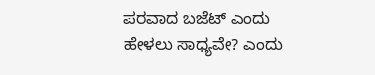ಪರವಾದ ಬಜೆಟ್ ಎಂದು ಹೇಳಲು ಸಾಧ್ಯವೇ? ಎಂದು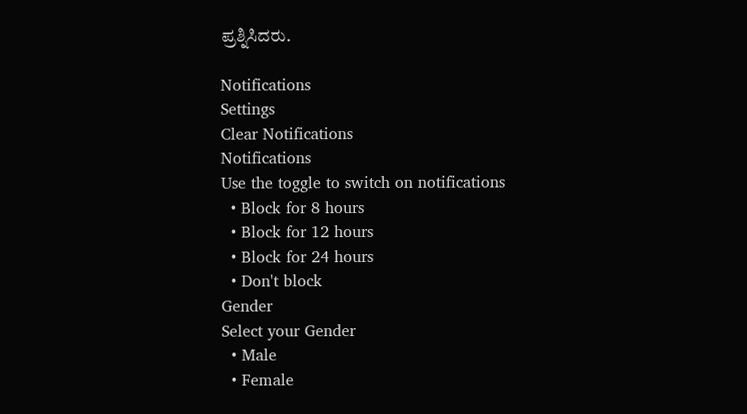ಪ್ರಶ್ನಿಸಿದರು.

Notifications
Settings
Clear Notifications
Notifications
Use the toggle to switch on notifications
  • Block for 8 hours
  • Block for 12 hours
  • Block for 24 hours
  • Don't block
Gender
Select your Gender
  • Male
  • Female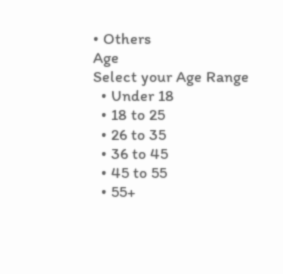• Others
Age
Select your Age Range
  • Under 18
  • 18 to 25
  • 26 to 35
  • 36 to 45
  • 45 to 55
  • 55+